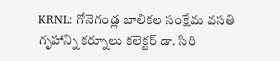KRNL: గోనెగండ్ల బాలికల సంక్షేమ వసతి గృహాన్ని కర్నూలు కలెక్టర్ డా. సిరి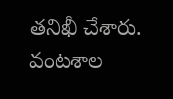తనిఖీ చేశారు. వంటశాల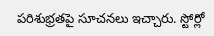పరిశుభ్రతపై సూచనలు ఇచ్చారు. స్టోర్లో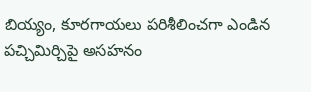బియ్యం, కూరగాయలు పరిశీలించగా ఎండిన పచ్చిమిర్చిపై అసహనం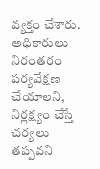వ్యక్తం చేశారు. అధికారులు నిరంతరం పర్యవేక్షణ చేయాలని, నిర్లక్ష్యం చేస్తే చర్యలు తప్పవని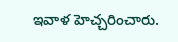ఇవాళ హెచ్చరించారు.